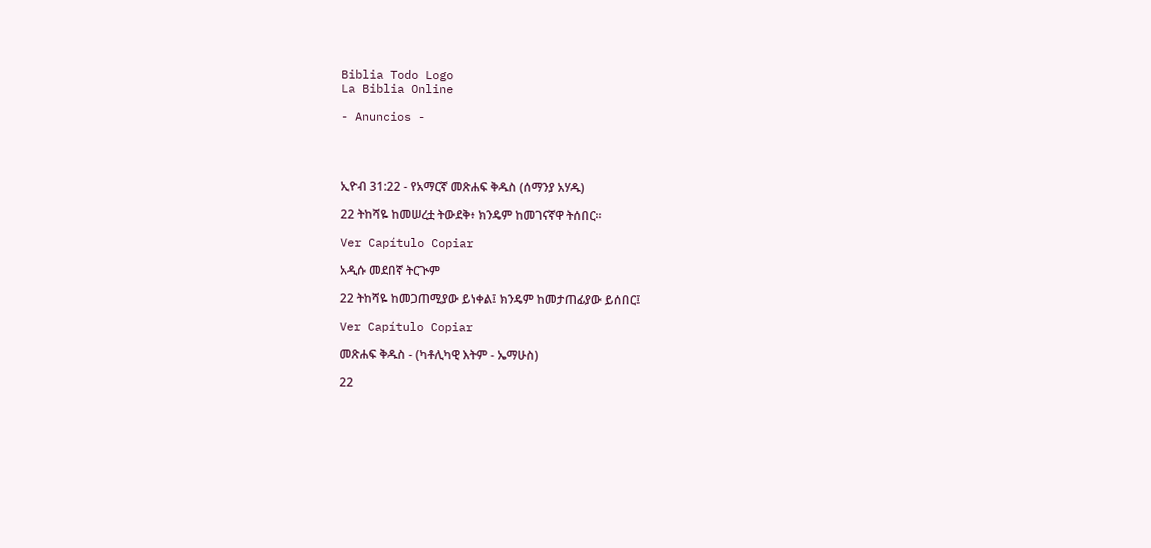Biblia Todo Logo
La Biblia Online

- Anuncios -




ኢዮብ 31:22 - የአማርኛ መጽሐፍ ቅዱስ (ሰማንያ አሃዱ)

22 ትከሻዬ ከመሠረቷ ትውደቅ፥ ክንዴም ከመገናኛዋ ትሰበር።

Ver Capítulo Copiar

አዲሱ መደበኛ ትርጒም

22 ትከሻዬ ከመጋጠሚያው ይነቀል፤ ክንዴም ከመታጠፊያው ይሰበር፤

Ver Capítulo Copiar

መጽሐፍ ቅዱስ - (ካቶሊካዊ እትም - ኤማሁስ)

22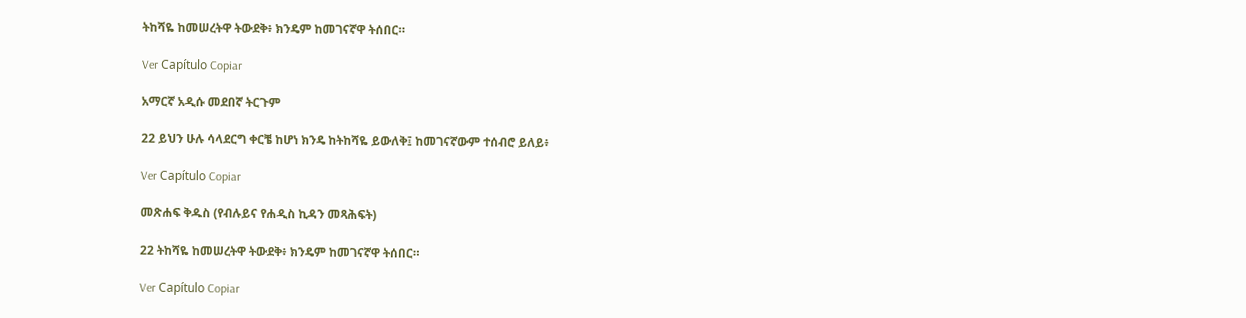ትከሻዬ ከመሠረትዋ ትውደቅ፥ ክንዴም ከመገናኛዋ ትሰበር።

Ver Capítulo Copiar

አማርኛ አዲሱ መደበኛ ትርጉም

22 ይህን ሁሉ ሳላደርግ ቀርቼ ከሆነ ክንዴ ከትከሻዬ ይውለቅ፤ ከመገናኛውም ተሰብሮ ይለይ፥

Ver Capítulo Copiar

መጽሐፍ ቅዱስ (የብሉይና የሐዲስ ኪዳን መጻሕፍት)

22 ትከሻዬ ከመሠረትዋ ትውደቅ፥ ክንዴም ከመገናኛዋ ትሰበር።

Ver Capítulo Copiar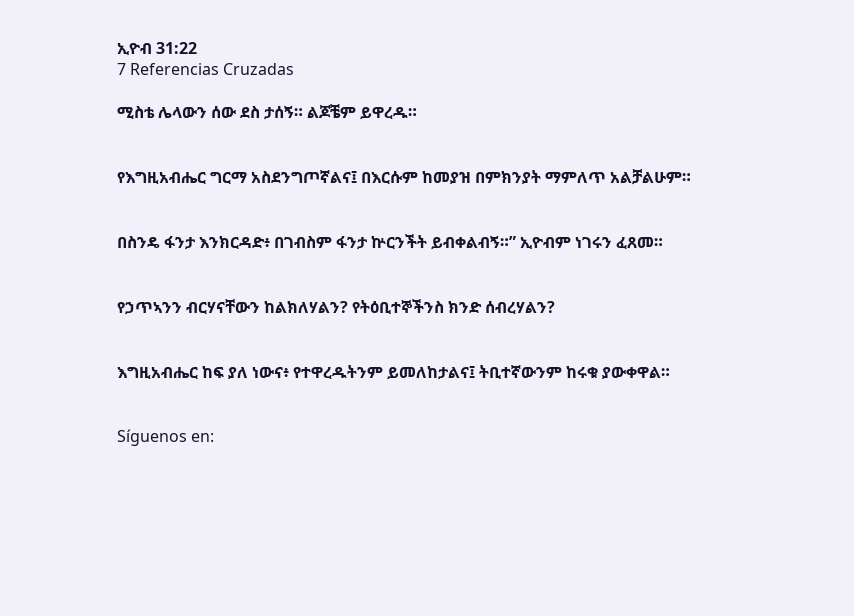ኢዮብ 31:22
7 Referencias Cruzadas

ሚስቴ ሌላውን ሰው ደስ ታሰኝ። ልጆቼም ይዋረዱ።


የእግዚአብሔር ግርማ አስደንግጦኛልና፤ በእርሱም ከመያዝ በምክንያት ማምለጥ አልቻልሁም።


በስንዴ ፋንታ እንክርዳድ፥ በገብስም ፋንታ ኵርንችት ይብቀልብኝ።” ኢዮብም ነገሩን ፈጸመ።


የኃጥኣንን ብርሃናቸውን ከልክለሃልን? የትዕቢተኞችንስ ክንድ ሰብረሃልን?


እግዚአብሔር ከፍ ያለ ነውና፥ የተዋረዱትንም ይመለከታልና፤ ትቢተኛውንም ከሩቁ ያውቀዋል።


Síguenos en: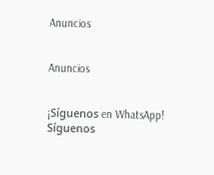Anuncios


Anuncios


¡Síguenos en WhatsApp! Síguenos